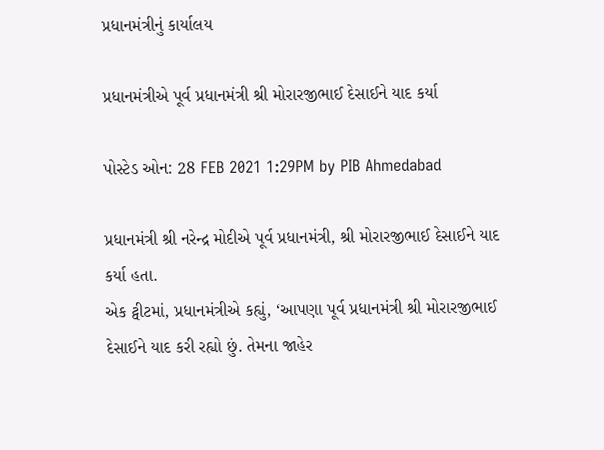પ્રધાનમંત્રીનું કાર્યાલય

પ્રધાનમંત્રીએ પૂર્વ પ્રધાનમંત્રી શ્રી મોરારજીભાઈ દેસાઈને યાદ કર્યા

પોસ્ટેડ ઓન: 28 FEB 2021 1:29PM by PIB Ahmedabad

પ્રધાનમંત્રી શ્રી નરેન્દ્ર મોદીએ પૂર્વ પ્રધાનમંત્રી, શ્રી મોરારજીભાઈ દેસાઈને યાદ કર્યા હતા.
એક ટ્વીટમાં, પ્રધાનમંત્રીએ કહ્યું, ‘આપણા પૂર્વ પ્રધાનમંત્રી શ્રી મોરારજીભાઈ દેસાઈને યાદ કરી રહ્યો છું. તેમના જાહેર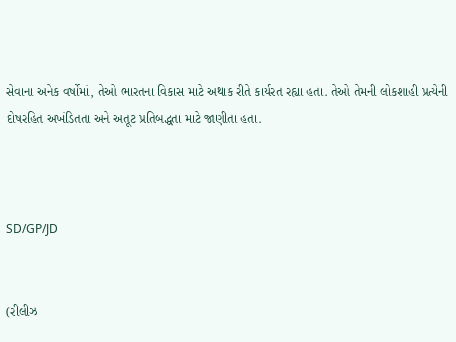સેવાના અનેક વર્ષોમાં, તેઓ ભારતના વિકાસ માટે અથાક રીતે કાર્યરત રહ્યા હતા. તેઓ તેમની લોકશાહી પ્રત્યેની દોષરહિત અખંડિતતા અને અતૂટ પ્રતિબદ્ધતા માટે જાણીતા હતા.



SD/GP/JD


(રીલીઝ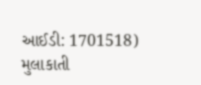આઈડી: 1701518) મુલાકાતી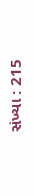સંખ્યા : 215